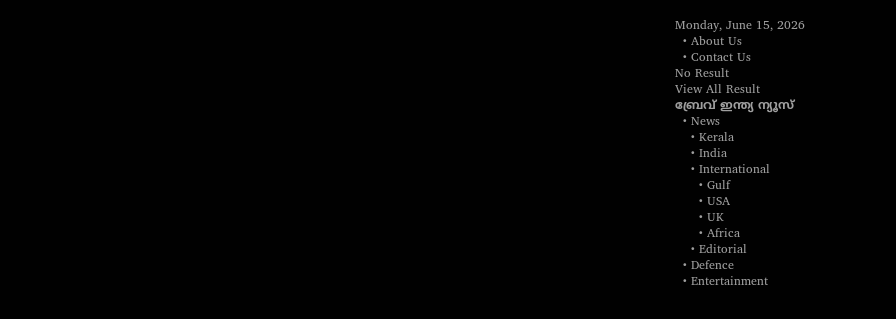Monday, June 15, 2026
  • About Us
  • Contact Us
No Result
View All Result
ബ്രേവ് ഇന്ത്യ ന്യൂസ്
  • News
    • Kerala
    • India
    • International
      • Gulf
      • USA
      • UK
      • Africa
    • Editorial
  • Defence
  • Entertainment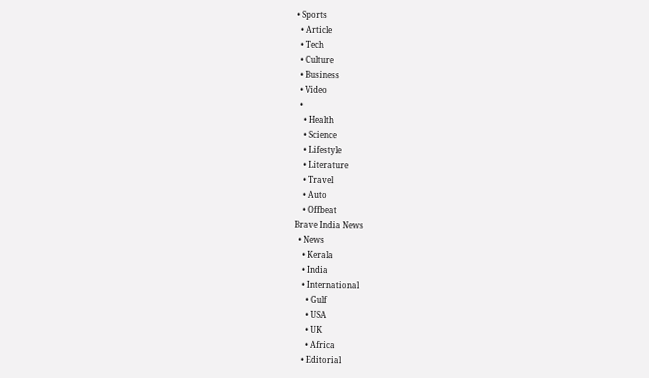• Sports
  • Article
  • Tech
  • Culture
  • Business
  • Video
  •
    • Health
    • Science
    • Lifestyle
    • Literature
    • Travel
    • Auto
    • Offbeat
Brave India News
  • News
    • Kerala
    • India
    • International
      • Gulf
      • USA
      • UK
      • Africa
    • Editorial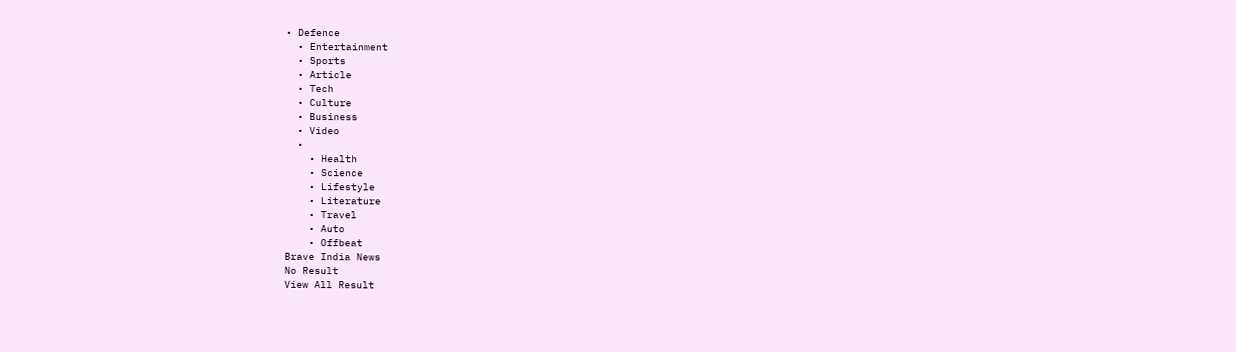• Defence
  • Entertainment
  • Sports
  • Article
  • Tech
  • Culture
  • Business
  • Video
  •
    • Health
    • Science
    • Lifestyle
    • Literature
    • Travel
    • Auto
    • Offbeat
Brave India News
No Result
View All Result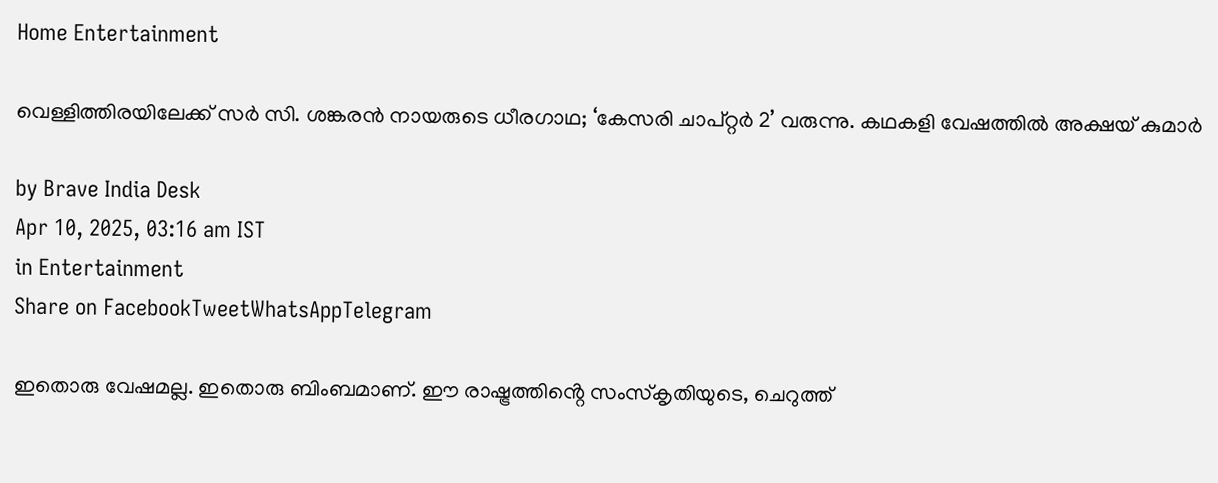Home Entertainment

വെള്ളിത്തിരയിലേക്ക് സർ സി. ശങ്കരൻ നായരുടെ ധീരഗാഥ; ‘കേസരി ചാപ്റ്റർ 2’ വരുന്നു. കഥകളി വേഷത്തിൽ അക്ഷയ് കുമാർ

by Brave India Desk
Apr 10, 2025, 03:16 am IST
in Entertainment
Share on FacebookTweetWhatsAppTelegram

ഇതൊരു വേഷമല്ല. ഇതൊരു ബിംബമാണ്. ഈ രാഷ്ട്രത്തിൻ്റെ സംസ്കൃതിയുടെ, ചെറുത്ത്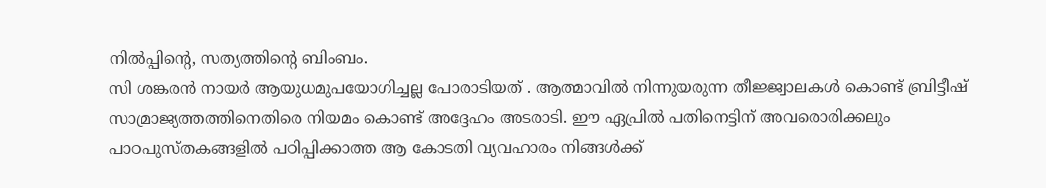നിൽപ്പിൻ്റെ, സത്യത്തിൻ്റെ ബിംബം.
സി ശങ്കരൻ നായർ ആയുധമുപയോഗിച്ചല്ല പോരാടിയത് . ആത്മാവിൽ നിന്നുയരുന്ന തീജ്ജ്വാലകൾ കൊണ്ട് ബ്രിട്ടീഷ് സാമ്രാജ്യത്തത്തിനെതിരെ നിയമം കൊണ്ട് അദ്ദേഹം അടരാടി. ഈ ഏപ്രിൽ പതിനെട്ടിന് അവരൊരിക്കലും പാഠപുസ്തകങ്ങളിൽ പഠിപ്പിക്കാത്ത ആ കോടതി വ്യവഹാരം നിങ്ങൾക്ക്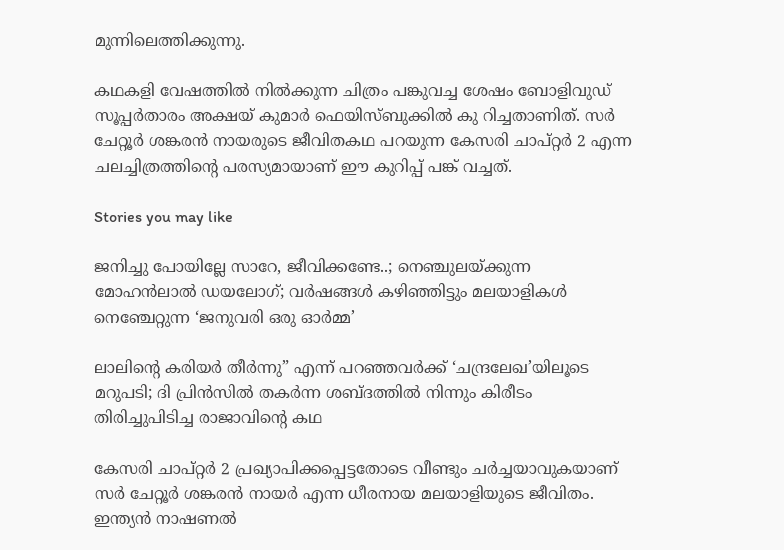മുന്നിലെത്തിക്കുന്നു.

കഥകളി വേഷത്തിൽ നിൽക്കുന്ന ചിത്രം പങ്കുവച്ച ശേഷം ബോളിവുഡ് സൂപ്പർതാരം അക്ഷയ് കുമാർ ഫെയിസ്ബുക്കിൽ കു റിച്ചതാണിത്. സർ ചേറ്റൂർ ശങ്കരൻ നായരുടെ ജീവിതകഥ പറയുന്ന കേസരി ചാപ്റ്റർ 2 എന്ന ചലച്ചിത്രത്തിൻ്റെ പരസ്യമായാണ് ഈ കുറിപ്പ് പങ്ക് വച്ചത്.

Stories you may like

ജനിച്ചു പോയില്ലേ സാറേ, ജീവിക്കണ്ടേ..; നെഞ്ചുലയ്ക്കുന്ന മോഹൻലാൽ ഡയലോഗ്; വർഷങ്ങൾ കഴിഞ്ഞിട്ടും മലയാളികൾ നെഞ്ചേറ്റുന്ന ‘ജനുവരി ഒരു ഓർമ്മ’

ലാലിന്റെ കരിയർ തീർന്നു” എന്ന് പറഞ്ഞവർക്ക് ‘ചന്ദ്രലേഖ’യിലൂടെ മറുപടി; ദി പ്രിൻസിൽ തകർന്ന ശബ്ദത്തിൽ നിന്നും കിരീടം തിരിച്ചുപിടിച്ച രാജാവിന്റെ കഥ

കേസരി ചാപ്റ്റർ 2 പ്രഖ്യാപിക്കപ്പെട്ടതോടെ വീണ്ടും ചർച്ചയാവുകയാണ് സർ ചേറ്റൂർ ശങ്കരൻ നായർ എന്ന ധീരനായ മലയാളിയുടെ ജീവിതം. ഇന്ത്യൻ നാഷണൽ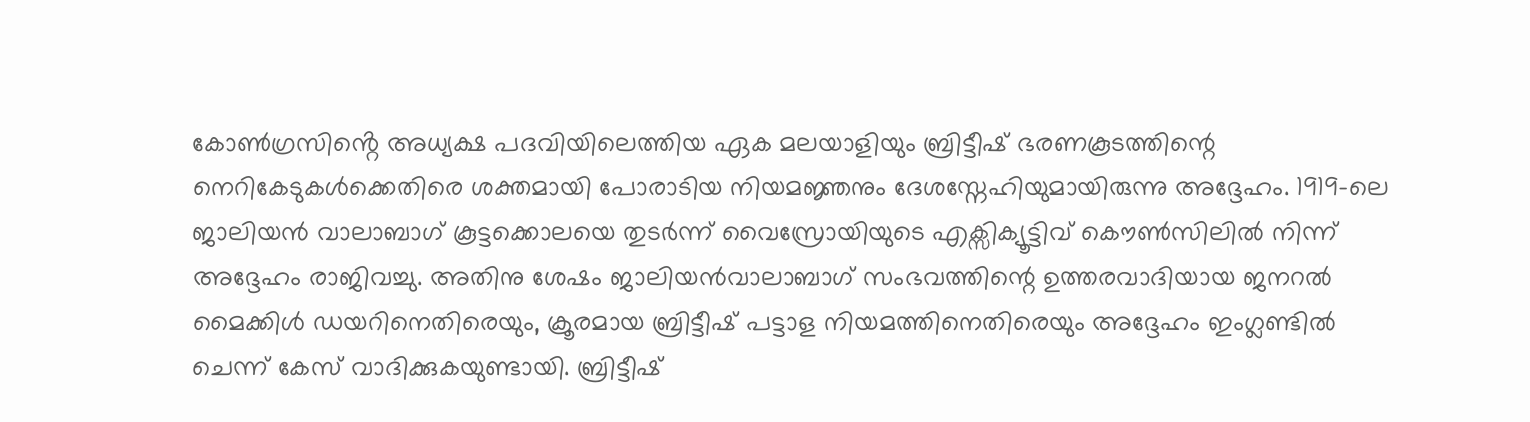കോൺഗ്രസിൻ്റെ അധ്യക്ഷ പദവിയിലെത്തിയ ഏക മലയാളിയും ബ്രിട്ടീഷ് ഭരണകൂടത്തിന്റെ നെറികേടുകൾക്കെതിരെ ശക്തമായി പോരാടിയ നിയമജ്ഞനും ദേശസ്നേഹിയുമായിരുന്നു അദ്ദേഹം. 1919-ലെ ജാലിയൻ വാലാബാഗ് കൂട്ടക്കൊലയെ തുടർന്ന് വൈസ്രോയിയുടെ എക്സിക്യൂട്ടിവ് കൌൺസിലിൽ നിന്ന് അദ്ദേഹം രാജിവച്ചു. അതിനു ശേഷം ജാലിയൻവാലാബാഗ് സംഭവത്തിന്റെ ഉത്തരവാദിയായ ജനറൽ മൈക്കിൾ ഡയറിനെതിരെയും, ക്രൂരമായ ബ്രിട്ടീഷ് പട്ടാള നിയമത്തിനെതിരെയും അദ്ദേഹം ഇംഗ്ലണ്ടിൽ ചെന്ന് കേസ് വാദിക്കുകയുണ്ടായി. ബ്രിട്ടീഷ്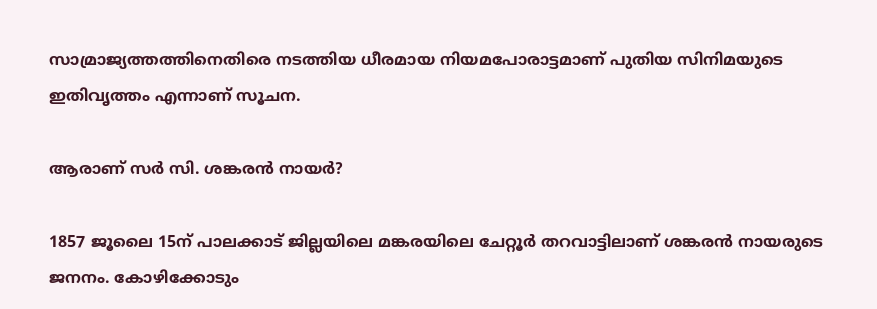സാമ്രാജ്യത്തത്തിനെതിരെ നടത്തിയ ധീരമായ നിയമപോരാട്ടമാണ് പുതിയ സിനിമയുടെ ഇതിവൃത്തം എന്നാണ് സൂചന.

ആരാണ് സർ സി. ശങ്കരൻ നായർ?

1857 ജൂലൈ 15ന് പാലക്കാട് ജില്ലയിലെ മങ്കരയിലെ ചേറ്റൂർ തറവാട്ടിലാണ് ശങ്കരൻ നായരുടെ ജനനം. കോഴിക്കോടും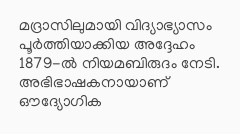മദ്രാസിലുമായി വിദ്യാഭ്യാസം പൂർത്തിയാക്കിയ അദ്ദേഹം 1879-ൽ നിയമബിരുദം നേടി. അഭിഭാഷകനായാണ് ഔദ്യോഗിക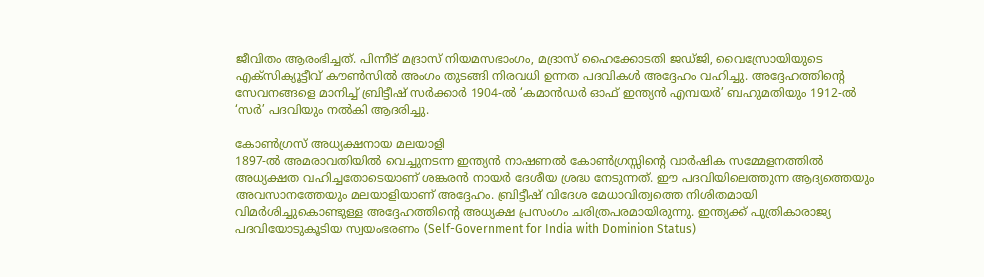ജീവിതം ആരംഭിച്ചത്. പിന്നീട് മദ്രാസ് നിയമസഭാംഗം, മദ്രാസ് ഹൈക്കോടതി ജഡ്ജി, വൈസ്രോയിയുടെ എക്സിക്യൂട്ടീവ് കൗൺസിൽ അംഗം തുടങ്ങി നിരവധി ഉന്നത പദവികൾ അദ്ദേഹം വഹിച്ചു. അദ്ദേഹത്തിൻ്റെ സേവനങ്ങളെ മാനിച്ച് ബ്രിട്ടീഷ് സർക്കാർ 1904-ൽ ‘കമാൻഡർ ഓഫ് ഇന്ത്യൻ എമ്പയർ’ ബഹുമതിയും 1912-ൽ ‘സർ’ പദവിയും നൽകി ആദരിച്ചു.

കോൺഗ്രസ് അധ്യക്ഷനായ മലയാളി
1897-ൽ അമരാവതിയിൽ വെച്ചുനടന്ന ഇന്ത്യൻ നാഷണൽ കോൺഗ്രസ്സിന്റെ വാർഷിക സമ്മേളനത്തിൽ അധ്യക്ഷത വഹിച്ചതോടെയാണ് ശങ്കരൻ നായർ ദേശീയ ശ്രദ്ധ നേടുന്നത്. ഈ പദവിയിലെത്തുന്ന ആദ്യത്തെയും അവസാനത്തേയും മലയാളിയാണ് അദ്ദേഹം. ബ്രിട്ടീഷ് വിദേശ മേധാവിത്വത്തെ നിശിതമായി വിമർശിച്ചുകൊണ്ടുള്ള അദ്ദേഹത്തിന്റെ അധ്യക്ഷ പ്രസംഗം ചരിത്രപരമായിരുന്നു. ഇന്ത്യക്ക് പുത്രികാരാജ്യ പദവിയോടുകൂടിയ സ്വയംഭരണം (Self-Government for India with Dominion Status)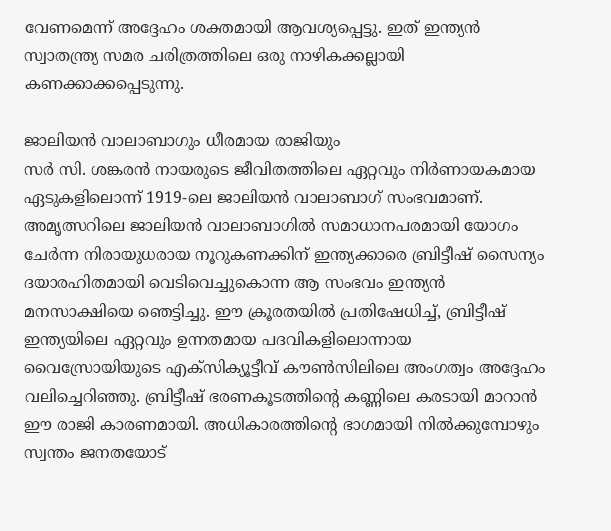വേണമെന്ന് അദ്ദേഹം ശക്തമായി ആവശ്യപ്പെട്ടു. ഇത് ഇന്ത്യൻ സ്വാതന്ത്ര്യ സമര ചരിത്രത്തിലെ ഒരു നാഴികക്കല്ലായി കണക്കാക്കപ്പെടുന്നു.

ജാലിയൻ വാലാബാഗും ധീരമായ രാജിയും
സർ സി. ശങ്കരൻ നായരുടെ ജീവിതത്തിലെ ഏറ്റവും നിർണായകമായ ഏടുകളിലൊന്ന് 1919-ലെ ജാലിയൻ വാലാബാഗ് സംഭവമാണ്. അമൃത്സറിലെ ജാലിയൻ വാലാബാഗിൽ സമാധാനപരമായി യോഗം ചേർന്ന നിരായുധരായ നൂറുകണക്കിന് ഇന്ത്യക്കാരെ ബ്രിട്ടീഷ് സൈന്യം ദയാരഹിതമായി വെടിവെച്ചുകൊന്ന ആ സംഭവം ഇന്ത്യൻ മനസാക്ഷിയെ ഞെട്ടിച്ചു. ഈ ക്രൂരതയിൽ പ്രതിഷേധിച്ച്, ബ്രിട്ടീഷ് ഇന്ത്യയിലെ ഏറ്റവും ഉന്നതമായ പദവികളിലൊന്നായ വൈസ്രോയിയുടെ എക്സിക്യൂട്ടീവ് കൗൺസിലിലെ അംഗത്വം അദ്ദേഹം വലിച്ചെറിഞ്ഞു. ബ്രിട്ടീഷ് ഭരണകൂടത്തിന്റെ കണ്ണിലെ കരടായി മാറാൻ ഈ രാജി കാരണമായി. അധികാരത്തിന്റെ ഭാഗമായി നിൽക്കുമ്പോഴും സ്വന്തം ജനതയോട്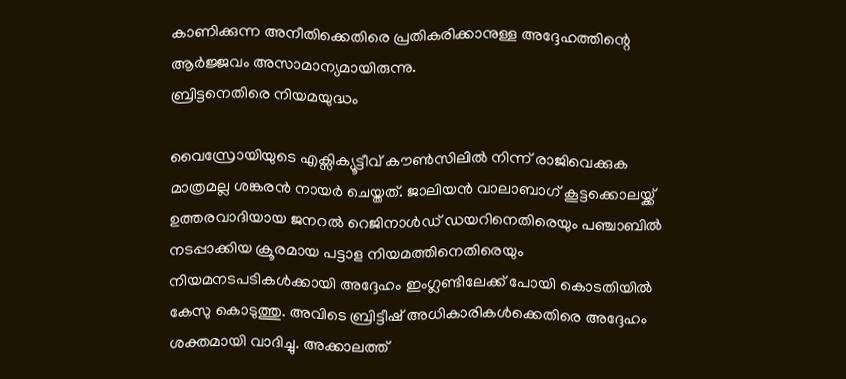കാണിക്കുന്ന അനീതിക്കെതിരെ പ്രതികരിക്കാനുള്ള അദ്ദേഹത്തിന്റെ ആർജ്ജവം അസാമാന്യമായിരുന്നു.
ബ്രിട്ടനെതിരെ നിയമയുദ്ധം

വൈസ്രോയിയുടെ എക്സിക്യൂട്ടീവ് കൗൺസിലിൽ നിന്ന് രാജിവെക്കുക മാത്രമല്ല ശങ്കരൻ നായർ ചെയ്തത്. ജാലിയൻ വാലാബാഗ് കൂട്ടക്കൊലയ്ക്ക് ഉത്തരവാദിയായ ജനറൽ റെജിനാൾഡ് ഡയറിനെതിരെയും പഞ്ചാബിൽ നടപ്പാക്കിയ ക്രൂരമായ പട്ടാള നിയമത്തിനെതിരെയും നിയമനടപടികൾക്കായി അദ്ദേഹം ഇംഗ്ലണ്ടിലേക്ക് പോയി കൊടതിയിൽ കേസു കൊടുത്തു. അവിടെ ബ്രിട്ടീഷ് അധികാരികൾക്കെതിരെ അദ്ദേഹം ശക്തമായി വാദിച്ചു. അക്കാലത്ത്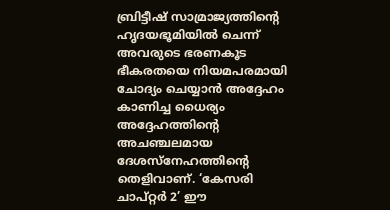ബ്രിട്ടീഷ് സാമ്രാജ്യത്തിന്റെ ഹൃദയഭൂമിയിൽ ചെന്ന് അവരുടെ ഭരണകൂട ഭീകരതയെ നിയമപരമായി ചോദ്യം ചെയ്യാൻ അദ്ദേഹം കാണിച്ച ധൈര്യം അദ്ദേഹത്തിന്റെ അചഞ്ചലമായ ദേശസ്നേഹത്തിന്റെ തെളിവാണ്. ‘കേസരി ചാപ്റ്റർ 2’ ഈ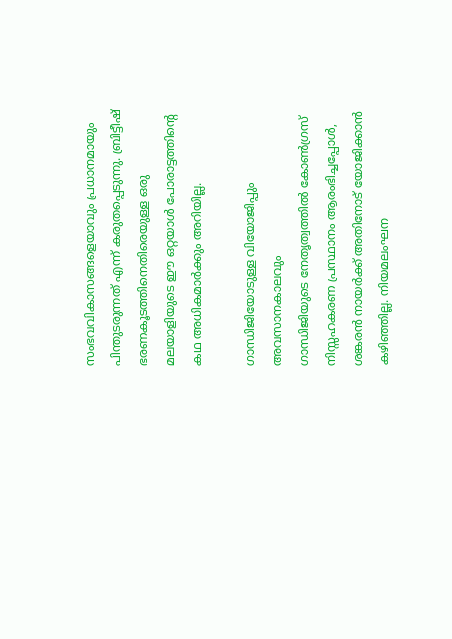സംഭവവികാസങ്ങളെയാവും പ്രധാനമായും പിന്തുടരുന്നത് എന്ന് കരുതപ്പെടുന്നു. ബ്രിട്ടീഷ് ഭരണകൂടത്തിനെതിരെയുള്ള ഒരു മലയാളിയുടെ ഈ ഒറ്റയാൾ പോരാട്ടത്തിന്റെ കഥ അധികമാർക്കും അറിയില്ല.

ഗാന്ധിജിയോടുള്ള വിയോജിപ്പും അവസാനകാലവും
ഗാന്ധിജിയുടെ നേതൃത്വത്തിൽ കോൺഗ്രസ് നിസ്സഹകരണ പ്രസ്ഥാനം ആരംഭിച്ചപ്പോൾ, ശങ്കരൻ നായർക്ക് അതിനോട് യോജിക്കാൻ കഴിഞ്ഞില്ല. നിയമലംഘന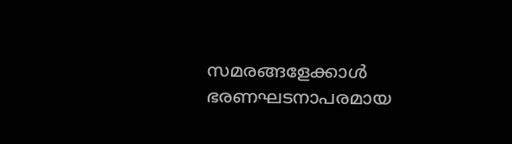സമരങ്ങളേക്കാൾ ഭരണഘടനാപരമായ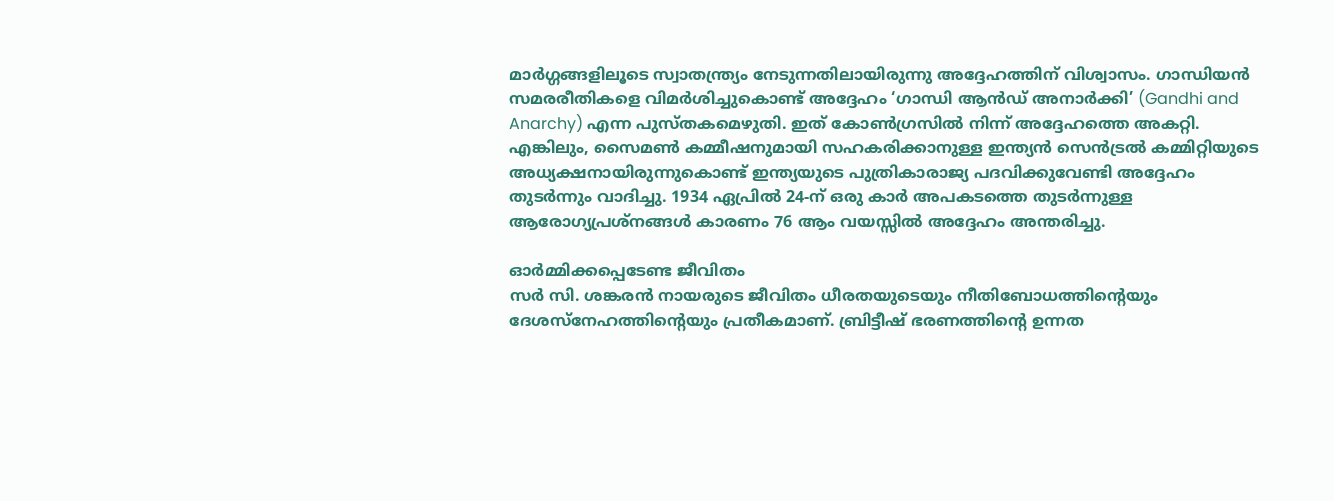മാർഗ്ഗങ്ങളിലൂടെ സ്വാതന്ത്ര്യം നേടുന്നതിലായിരുന്നു അദ്ദേഹത്തിന് വിശ്വാസം. ഗാന്ധിയൻ സമരരീതികളെ വിമർശിച്ചുകൊണ്ട് അദ്ദേഹം ‘ഗാന്ധി ആൻഡ് അനാർക്കി’ (Gandhi and Anarchy) എന്ന പുസ്തകമെഴുതി. ഇത് കോൺഗ്രസിൽ നിന്ന് അദ്ദേഹത്തെ അകറ്റി. എങ്കിലും, സൈമൺ കമ്മീഷനുമായി സഹകരിക്കാനുള്ള ഇന്ത്യൻ സെൻട്രൽ കമ്മിറ്റിയുടെ അധ്യക്ഷനായിരുന്നുകൊണ്ട് ഇന്ത്യയുടെ പുത്രികാരാജ്യ പദവിക്കുവേണ്ടി അദ്ദേഹം തുടർന്നും വാദിച്ചു. 1934 ഏപ്രിൽ 24-ന് ഒരു കാർ അപകടത്തെ തുടർന്നുള്ള ആരോഗ്യപ്രശ്നങ്ങൾ കാരണം 76 ആം വയസ്സിൽ അദ്ദേഹം അന്തരിച്ചു.

ഓർമ്മിക്കപ്പെടേണ്ട ജീവിതം
സർ സി. ശങ്കരൻ നായരുടെ ജീവിതം ധീരതയുടെയും നീതിബോധത്തിന്റെയും ദേശസ്നേഹത്തിന്റെയും പ്രതീകമാണ്. ബ്രിട്ടീഷ് ഭരണത്തിന്റെ ഉന്നത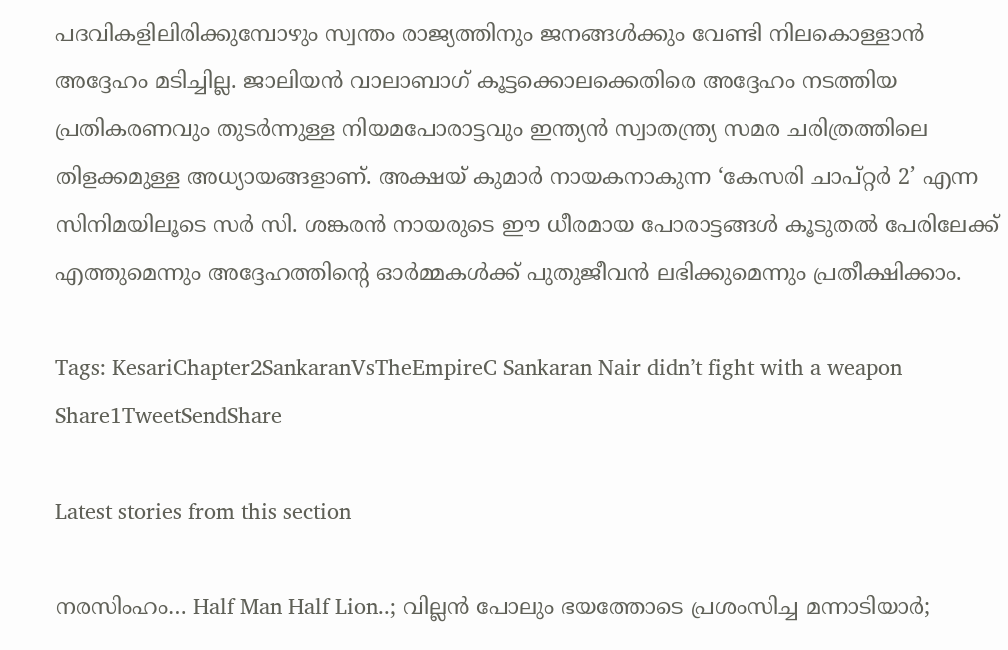പദവികളിലിരിക്കുമ്പോഴും സ്വന്തം രാജ്യത്തിനും ജനങ്ങൾക്കും വേണ്ടി നിലകൊള്ളാൻ അദ്ദേഹം മടിച്ചില്ല. ജാലിയൻ വാലാബാഗ് കൂട്ടക്കൊലക്കെതിരെ അദ്ദേഹം നടത്തിയ പ്രതികരണവും തുടർന്നുള്ള നിയമപോരാട്ടവും ഇന്ത്യൻ സ്വാതന്ത്ര്യ സമര ചരിത്രത്തിലെ തിളക്കമുള്ള അധ്യായങ്ങളാണ്. അക്ഷയ് കുമാർ നായകനാകുന്ന ‘കേസരി ചാപ്റ്റർ 2’ എന്ന സിനിമയിലൂടെ സർ സി. ശങ്കരൻ നായരുടെ ഈ ധീരമായ പോരാട്ടങ്ങൾ കൂടുതൽ പേരിലേക്ക് എത്തുമെന്നും അദ്ദേഹത്തിന്റെ ഓർമ്മകൾക്ക് പുതുജീവൻ ലഭിക്കുമെന്നും പ്രതീക്ഷിക്കാം.

Tags: KesariChapter2SankaranVsTheEmpireC Sankaran Nair didn’t fight with a weapon
Share1TweetSendShare

Latest stories from this section

നരസിംഹം… Half Man Half Lion..; വില്ലൻ പോലും ഭയത്തോടെ പ്രശംസിച്ച മന്നാടിയാർ;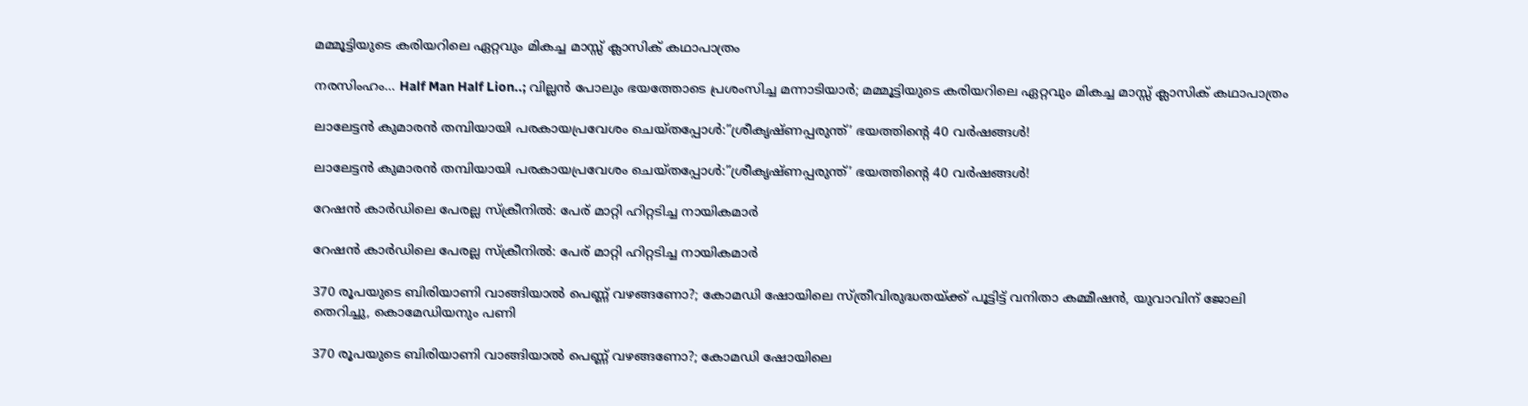മമ്മൂട്ടിയുടെ കരിയറിലെ ഏറ്റവും മികച്ച മാസ്സ് ക്ലാസിക് കഥാപാത്രം

നരസിംഹം… Half Man Half Lion..; വില്ലൻ പോലും ഭയത്തോടെ പ്രശംസിച്ച മന്നാടിയാർ; മമ്മൂട്ടിയുടെ കരിയറിലെ ഏറ്റവും മികച്ച മാസ്സ് ക്ലാസിക് കഥാപാത്രം

ലാലേട്ടൻ കുമാരൻ തമ്പിയായി പരകായപ്രവേശം ചെയ്തപ്പോൾ:”ശ്രീകൃഷ്ണപ്പരുന്ത്’ ഭയത്തിന്റെ 40 വർഷങ്ങൾ!

ലാലേട്ടൻ കുമാരൻ തമ്പിയായി പരകായപ്രവേശം ചെയ്തപ്പോൾ:”ശ്രീകൃഷ്ണപ്പരുന്ത്’ ഭയത്തിന്റെ 40 വർഷങ്ങൾ!

റേഷൻ കാർഡിലെ പേരല്ല സ്ക്രീനിൽ: പേര് മാറ്റി ഹിറ്റടിച്ച നായികമാർ

റേഷൻ കാർഡിലെ പേരല്ല സ്ക്രീനിൽ: പേര് മാറ്റി ഹിറ്റടിച്ച നായികമാർ

370 രൂപയുടെ ബിരിയാണി വാങ്ങിയാൽ പെണ്ണ് വഴങ്ങണോ?; കോമഡി ഷോയിലെ സ്ത്രീവിരുദ്ധതയ്ക്ക് പൂട്ടിട്ട് വനിതാ കമ്മീഷൻ, യുവാവിന് ജോലി തെറിച്ചു, കൊമേഡിയനും പണി

370 രൂപയുടെ ബിരിയാണി വാങ്ങിയാൽ പെണ്ണ് വഴങ്ങണോ?; കോമഡി ഷോയിലെ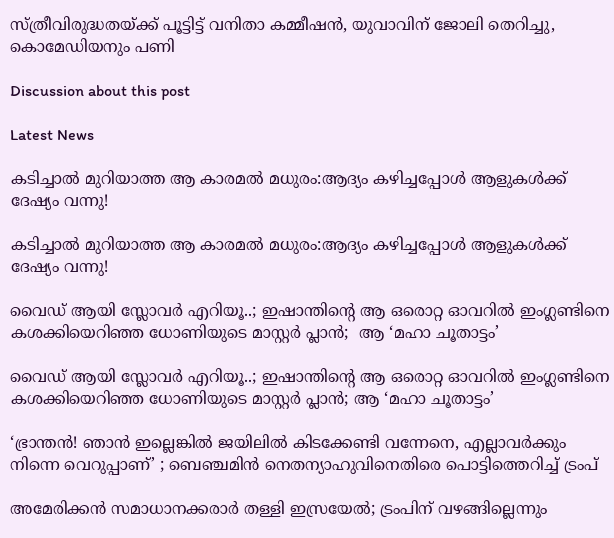സ്ത്രീവിരുദ്ധതയ്ക്ക് പൂട്ടിട്ട് വനിതാ കമ്മീഷൻ, യുവാവിന് ജോലി തെറിച്ചു, കൊമേഡിയനും പണി

Discussion about this post

Latest News

കടിച്ചാൽ മുറിയാത്ത ആ കാരമൽ മധുരം:ആദ്യം കഴിച്ചപ്പോൾ ആളുകൾക്ക് ദേഷ്യം വന്നു!

കടിച്ചാൽ മുറിയാത്ത ആ കാരമൽ മധുരം:ആദ്യം കഴിച്ചപ്പോൾ ആളുകൾക്ക് ദേഷ്യം വന്നു!

വൈഡ് ആയി സ്ലോവർ എറിയൂ..; ഇഷാന്തിന്റെ ആ ഒരൊറ്റ ഓവറിൽ ഇംഗ്ലണ്ടിനെ കശക്കിയെറിഞ്ഞ ധോണിയുടെ മാസ്റ്റർ പ്ലാൻ;  ആ ‘മഹാ ചൂതാട്ടം’

വൈഡ് ആയി സ്ലോവർ എറിയൂ..; ഇഷാന്തിന്റെ ആ ഒരൊറ്റ ഓവറിൽ ഇംഗ്ലണ്ടിനെ കശക്കിയെറിഞ്ഞ ധോണിയുടെ മാസ്റ്റർ പ്ലാൻ; ആ ‘മഹാ ചൂതാട്ടം’

‘ഭ്രാന്തൻ! ഞാൻ ഇല്ലെങ്കിൽ ജയിലിൽ കിടക്കേണ്ടി വന്നേനെ, എല്ലാവർക്കും നിന്നെ വെറുപ്പാണ്’ ; ബെഞ്ചമിൻ നെതന്യാഹുവിനെതിരെ പൊട്ടിത്തെറിച്ച് ട്രംപ്

അമേരിക്കൻ സമാധാനക്കരാർ തള്ളി ഇസ്രയേൽ; ട്രംപിന് വഴങ്ങില്ലെന്നും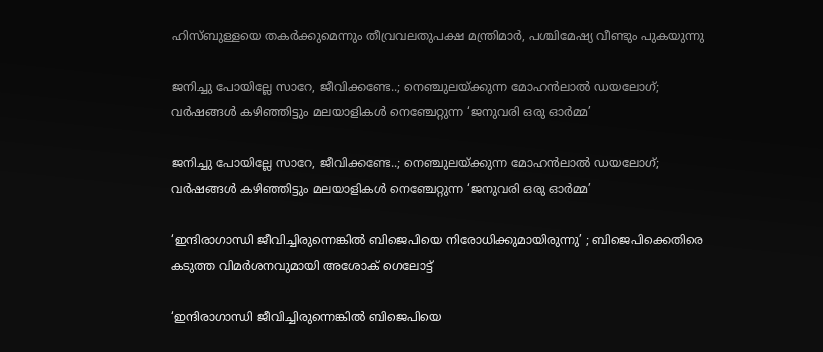ഹിസ്ബുള്ളയെ തകർക്കുമെന്നും തീവ്രവലതുപക്ഷ മന്ത്രിമാർ, പശ്ചിമേഷ്യ വീണ്ടും പുകയുന്നു

ജനിച്ചു പോയില്ലേ സാറേ, ജീവിക്കണ്ടേ..; നെഞ്ചുലയ്ക്കുന്ന മോഹൻലാൽ ഡയലോഗ്; വർഷങ്ങൾ കഴിഞ്ഞിട്ടും മലയാളികൾ നെഞ്ചേറ്റുന്ന ‘ജനുവരി ഒരു ഓർമ്മ’

ജനിച്ചു പോയില്ലേ സാറേ, ജീവിക്കണ്ടേ..; നെഞ്ചുലയ്ക്കുന്ന മോഹൻലാൽ ഡയലോഗ്; വർഷങ്ങൾ കഴിഞ്ഞിട്ടും മലയാളികൾ നെഞ്ചേറ്റുന്ന ‘ജനുവരി ഒരു ഓർമ്മ’

‘ഇന്ദിരാഗാന്ധി ജീവിച്ചിരുന്നെങ്കിൽ ബിജെപിയെ നിരോധിക്കുമായിരുന്നു’ ; ബിജെപിക്കെതിരെ കടുത്ത വിമർശനവുമായി അശോക് ഗെലോട്ട്

‘ഇന്ദിരാഗാന്ധി ജീവിച്ചിരുന്നെങ്കിൽ ബിജെപിയെ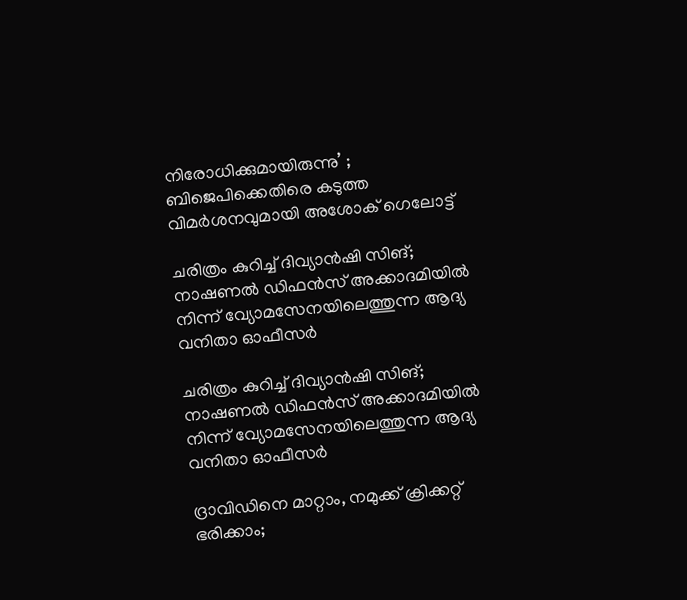നിരോധിക്കുമായിരുന്നു’ ; ബിജെപിക്കെതിരെ കടുത്ത വിമർശനവുമായി അശോക് ഗെലോട്ട്

ചരിത്രം കുറിച്ച് ദിവ്യാൻഷി സിങ്; നാഷണൽ ഡിഫൻസ് അക്കാദമിയിൽ നിന്ന് വ്യോമസേനയിലെത്തുന്ന ആദ്യ വനിതാ ഓഫീസർ

ചരിത്രം കുറിച്ച് ദിവ്യാൻഷി സിങ്; നാഷണൽ ഡിഫൻസ് അക്കാദമിയിൽ നിന്ന് വ്യോമസേനയിലെത്തുന്ന ആദ്യ വനിതാ ഓഫീസർ

ദ്രാവിഡിനെ മാറ്റാം, നമുക്ക് ക്രിക്കറ്റ് ഭരിക്കാം;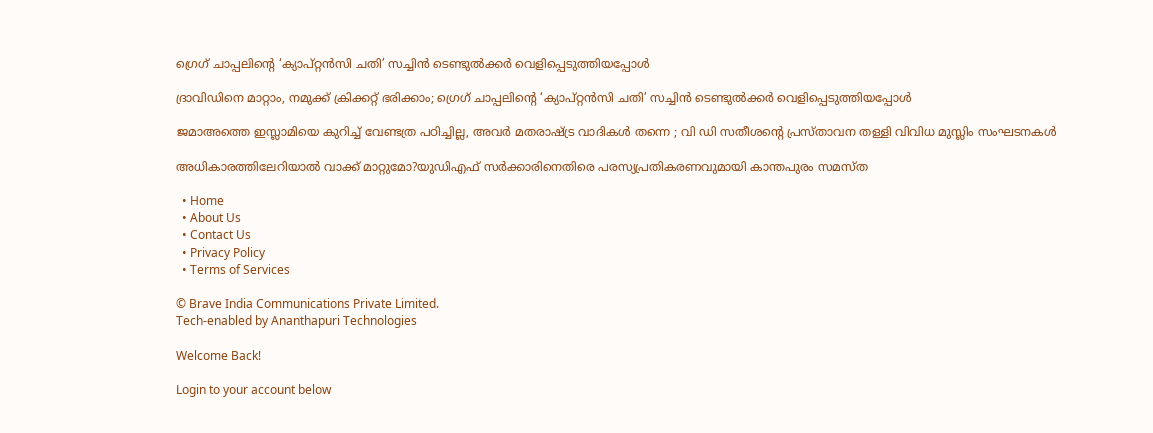ഗ്രെഗ് ചാപ്പലിന്റെ ‘ക്യാപ്റ്റൻസി ചതി’ സച്ചിൻ ടെണ്ടുൽക്കർ വെളിപ്പെടുത്തിയപ്പോൾ

ദ്രാവിഡിനെ മാറ്റാം, നമുക്ക് ക്രിക്കറ്റ് ഭരിക്കാം; ഗ്രെഗ് ചാപ്പലിന്റെ ‘ക്യാപ്റ്റൻസി ചതി’ സച്ചിൻ ടെണ്ടുൽക്കർ വെളിപ്പെടുത്തിയപ്പോൾ

ജമാഅത്തെ ഇസ്ലാമിയെ കുറിച്ച് വേണ്ടത്ര പഠിച്ചില്ല, അവർ മതരാഷ്ട്ര വാദികൾ തന്നെ ; വി ഡി സതീശന്റെ പ്രസ്താവന തള്ളി വിവിധ മുസ്ലിം സംഘടനകൾ

അധികാരത്തിലേറിയാൽ വാക്ക് മാറ്റുമോ?യുഡിഎഫ് സർക്കാരിനെതിരെ പരസ്യപ്രതികരണവുമായി കാന്തപുരം സമസ്ത

  • Home
  • About Us
  • Contact Us
  • Privacy Policy
  • Terms of Services

© Brave India Communications Private Limited.
Tech-enabled by Ananthapuri Technologies

Welcome Back!

Login to your account below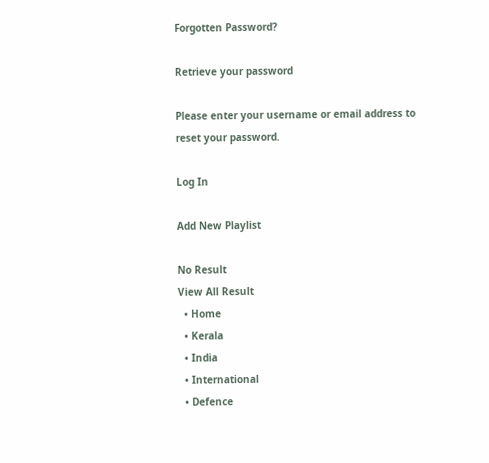Forgotten Password?

Retrieve your password

Please enter your username or email address to reset your password.

Log In

Add New Playlist

No Result
View All Result
  • Home
  • Kerala
  • India
  • International
  • Defence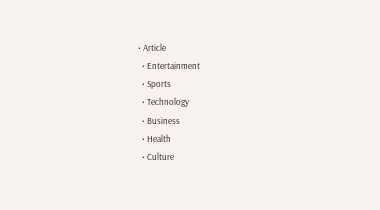• Article
  • Entertainment
  • Sports
  • Technology
  • Business
  • Health
  • Culture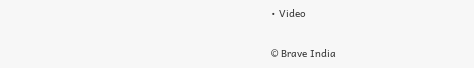• Video

© Brave India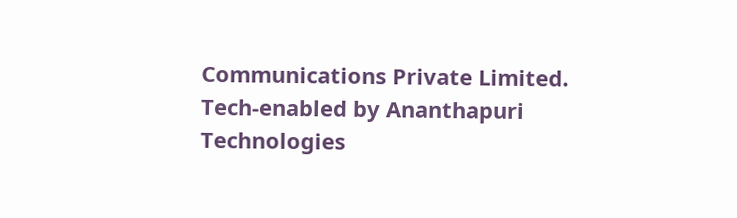Communications Private Limited.
Tech-enabled by Ananthapuri Technologies